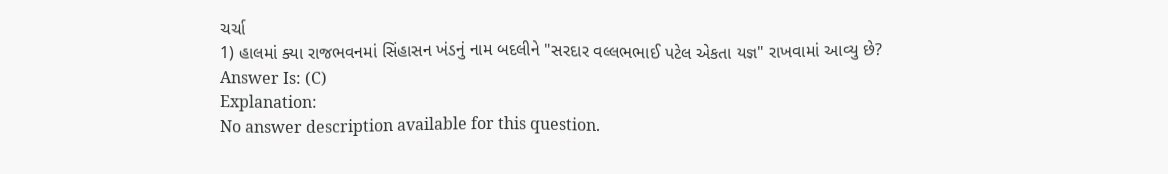ચર્ચા
1) હાલમાં ક્યા રાજભવનમાં સિંહાસન ખંડનું નામ બદલીને "સરદાર વલ્લભભાઈ પટેલ એકતા યજ્ઞ" રાખવામાં આવ્યુ છે?
Answer Is: (C)
Explanation:
No answer description available for this question.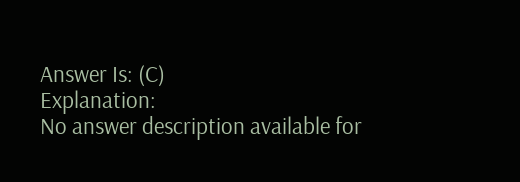Answer Is: (C)
Explanation:
No answer description available for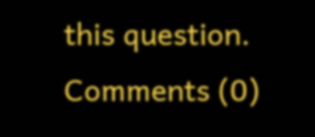this question.
Comments (0)